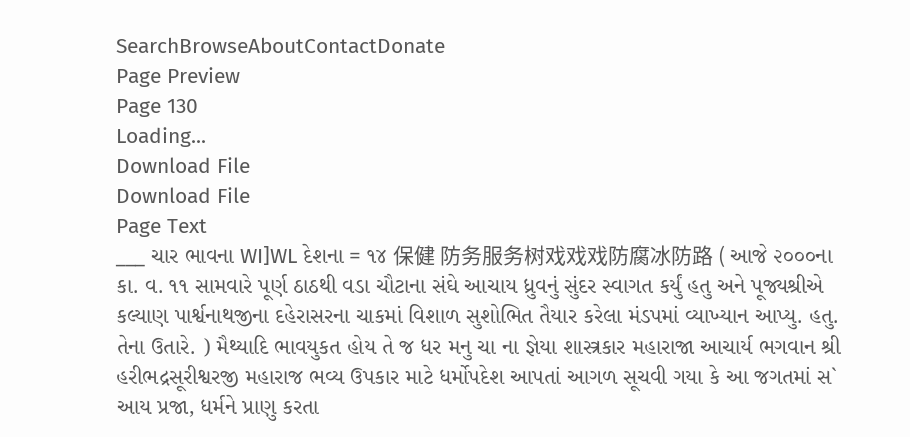SearchBrowseAboutContactDonate
Page Preview
Page 130
Loading...
Download File
Download File
Page Text
___ ચાર ભાવના WI]WL દેશના = ૧૪ 保健 防务服务树戏戏戏防腐冰防路 ( આજે ૨૦૦૦ના કા. વ. ૧૧ સામવારે પૂર્ણ ઠાઠથી વડા ચૌટાના સંઘે આચાય ધ્રુવનું સુંદર સ્વાગત કર્યું હતુ અને પૂજ્યશ્રીએ કલ્યાણ પાર્શ્વનાથજીના દહેરાસરના ચાકમાં વિશાળ સુશોભિત તૈયાર કરેલા મંડપમાં વ્યાખ્યાન આપ્યુ. હતુ. તેના ઉતારે. ) મૈથ્યાદિ ભાવયુકત હોય તે જ ધર મનુ ચા ના જ્ઞેયા શાસ્ત્રકાર મહારાજા આચાર્ય ભગવાન શ્રી હરીભદ્રસૂરીશ્વરજી મહારાજ ભવ્ય ઉપકાર માટે ધર્મોપદેશ આપતાં આગળ સૂચવી ગયા કે આ જગતમાં સ` આય પ્રજા, ધર્મને પ્રાણુ કરતા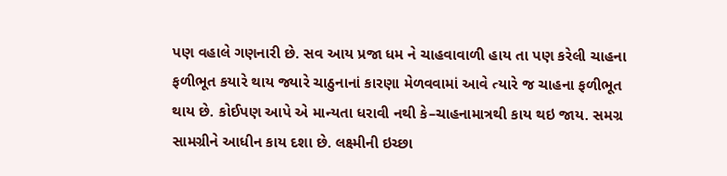પણ વહાલે ગણનારી છે. સવ આય પ્રજા ધમ ને ચાહવાવાળી હાય તા પણ કરેલી ચાહના ફળીભૂત કયારે થાય જ્યારે ચાઠુનાનાં કારણા મેળવવામાં આવે ત્યારે જ ચાહના ફળીભૂત થાય છે. કોઈપણ આપે એ માન્યતા ધરાવી નથી કે–ચાહનામાત્રથી કાય થઇ જાય. સમગ્ર સામગ્રીને આધીન કાય દશા છે. લક્ષ્મીની ઇચ્છા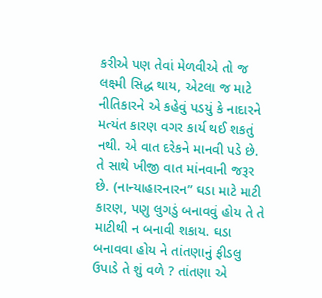કરીએ પણ તેવાં મેળવીએ તો જ લક્ષ્મી સિદ્ધ થાય, એટલા જ માટે નીતિકારને એ કહેવું પડયું કે નાદારને મત્યંત કારણ વગર કાર્ય થઈ શકતું નથી. એ વાત દરેકને માનવી પડે છે. તે સાથે ખીજી વાત માંનવાની જરૂર છે. (નાન્યાહારનારન” ઘડા માટે માટી કારણ, પણુ લુગડું બનાવવું હોય તે તે માટીથી ન બનાવી શકાય. ઘડા બનાવવા હોય ને તાંતણાનું ફીડલુ ઉપાડે તે શું વળે ? તાંતણા એ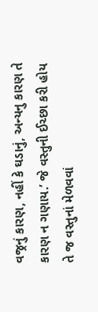વજ્રનું કારણ, નહીં કે ઘડાનું, અન્યનુ કારણ તે કારણ ન ગણાય.’ જે વસ્તુની ઈચ્છા કરી હોય તે જ વસ્તુનાં મેળવવાં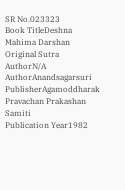SR No.023323
Book TitleDeshna Mahima Darshan
Original Sutra AuthorN/A
AuthorAnandsagarsuri
PublisherAgamoddharak Pravachan Prakashan Samiti
Publication Year1982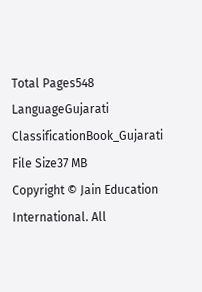Total Pages548
LanguageGujarati
ClassificationBook_Gujarati
File Size37 MB
Copyright © Jain Education International. All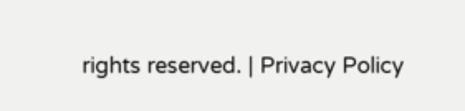rights reserved. | Privacy Policy